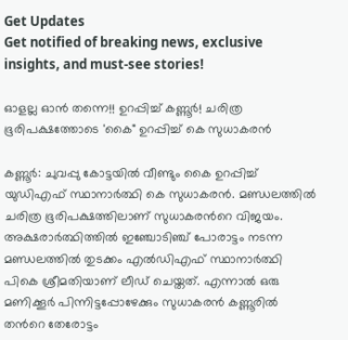Get Updates
Get notified of breaking news, exclusive insights, and must-see stories!

ഓളല്ല ഓന്‍ തന്നെ!! ഉറപ്പിച്ച് കണ്ണൂര്‍! ചരിത്ര ഭൂരിപക്ഷത്തോടെ 'കൈ" ഉറപ്പിച്ച് കെ സുധാകരന്‍

കണ്ണൂര്‍: ചുവപ്പു കോട്ടയില്‍ വീണ്ടും കൈ ഉറപ്പിച്ച് യുഡിഎഫ് സ്ഥാനാര്‍ത്ഥി കെ സുധാകരന്‍. മണ്ഡലത്തില്‍ ചരിത്ര ഭൂരിപക്ഷത്തിലാണ് സുധാകരന്‍റെ വിജയം. അക്ഷരാര്‍ത്ഥിത്തില്‍ ഇഞ്ചോടിഞ്ച് പോരാട്ടം നടന്ന മണ്ഡലത്തില്‍ തുടക്കം എല്‍ഡിഎഫ് സ്ഥാനാര്‍ത്ഥി പികെ ശ്രീമതിയാണ് ലീഡ് ചെയ്തത്. എന്നാല്‍ ഒരു മണിക്കൂര്‍ പിന്നിട്ടപ്പോഴേക്കും സുധാകരന്‍ കണ്ണൂരില്‍ തന്‍റെ തേരോട്ടം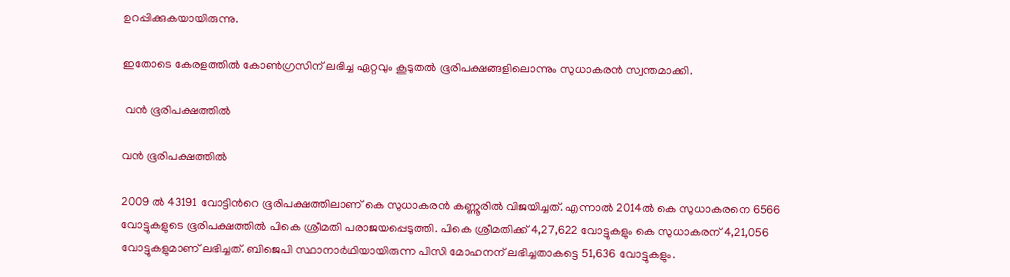ഉറപ്പിക്കുകയായിരുന്നു.

ഇതോടെ കേരളത്തില്‍ കോണ്‍ഗ്രസിന് ലഭിച്ച ഏറ്റവും കൂടുതല്‍ ഭൂരിപക്ഷങ്ങളിലൊന്നും സുധാകരന്‍ സ്വന്തമാക്കി.

 വന്‍ ഭൂരിപക്ഷത്തില്‍

വന്‍ ഭൂരിപക്ഷത്തില്‍

2009 ല്‍ 43191 വോട്ടിന്‍റെ ഭൂരിപക്ഷത്തിലാണ് കെ സുധാകരന്‍ കണ്ണൂരില്‍ വിജയിച്ചത്. എന്നാല്‍ 2014ല്‍ കെ സുധാകരനെ 6566 വോട്ടുകളുടെ ഭൂരിപക്ഷത്തില്‍ പികെ ശ്രീമതി പരാജയപ്പെടുത്തി. പികെ ശ്രീമതിക്ക് 4,27,622 വോട്ടുകളും കെ സുധാകരന് 4,21,056 വോട്ടുകളുമാണ് ലഭിച്ചത്. ബിജെപി സ്ഥാനാര്‍ഥിയായിരുന്ന പിസി മോഹനന് ലഭിച്ചതാകട്ടെ 51,636 വോട്ടുകളും.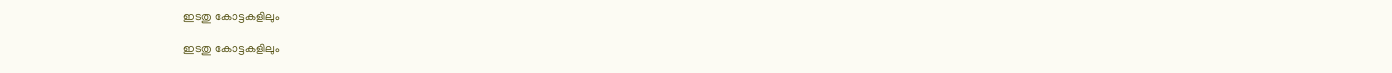ഇടതു കോട്ടകളിലും

ഇടതു കോട്ടകളിലും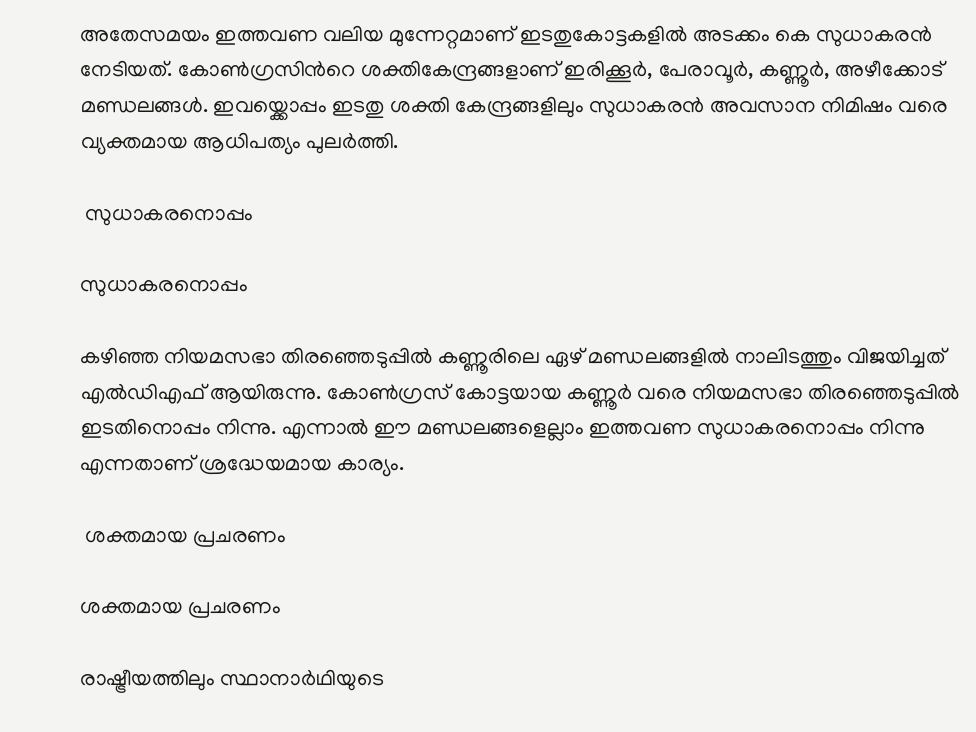അതേസമയം ഇത്തവണ വലിയ മുന്നേറ്റമാണ് ഇടതുകോട്ടകളില്‍ അടക്കം കെ സുധാകരന്‍ നേടിയത്. കോണ്‍ഗ്രസിന്‍റെ ശക്തികേന്ദ്രങ്ങളാണ് ഇരിക്കൂര്‍, പേരാവൂര്‍, കണ്ണൂര്‍, അഴീക്കോട് മണ്ഡലങ്ങള്‍. ഇവയ്ക്കൊപ്പം ഇടതു ശക്തി കേന്ദ്രങ്ങളിലും സുധാകരന്‍ അവസാന നിമിഷം വരെ വ്യക്തമായ ആധിപത്യം പുലര്‍ത്തി.

 സുധാകരനൊപ്പം

സുധാകരനൊപ്പം

കഴിഞ്ഞ നിയമസഭാ തിരഞ്ഞെടുപ്പില്‍ കണ്ണൂരിലെ ഏഴ് മണ്ഡലങ്ങളില്‍ നാലിടത്തും വിജയിച്ചത് എല്‍ഡിഎഫ് ആയിരുന്നു. കോണ്‍ഗ്രസ് കോട്ടയായ കണ്ണൂര്‍ വരെ നിയമസഭാ തിരഞ്ഞെടുപ്പില്‍ ഇടതിനൊപ്പം നിന്നു. എന്നാല്‍ ഈ മണ്ഡലങ്ങളെല്ലാം ഇത്തവണ സുധാകരനൊപ്പം നിന്നു എന്നതാണ് ശ്രദ്ധേയമായ കാര്യം.

 ശക്തമായ പ്രചരണം

ശക്തമായ പ്രചരണം

രാഷ്ട്രീയത്തിലും സ്ഥാനാര്‍ഥിയുടെ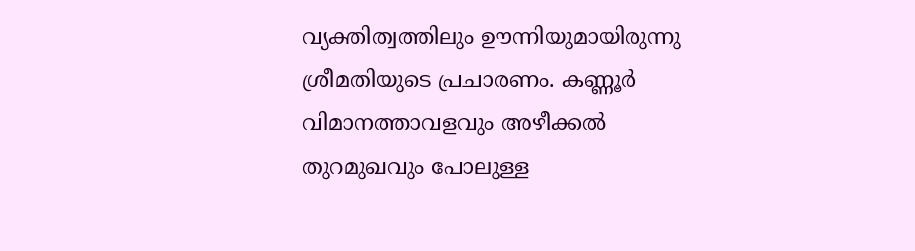വ്യക്തിത്വത്തിലും ഊന്നിയുമായിരുന്നു ശ്രീമതിയുടെ പ്രചാരണം. കണ്ണൂര്‍ വിമാനത്താവളവും അഴീക്കല്‍ തുറമുഖവും പോലുള്ള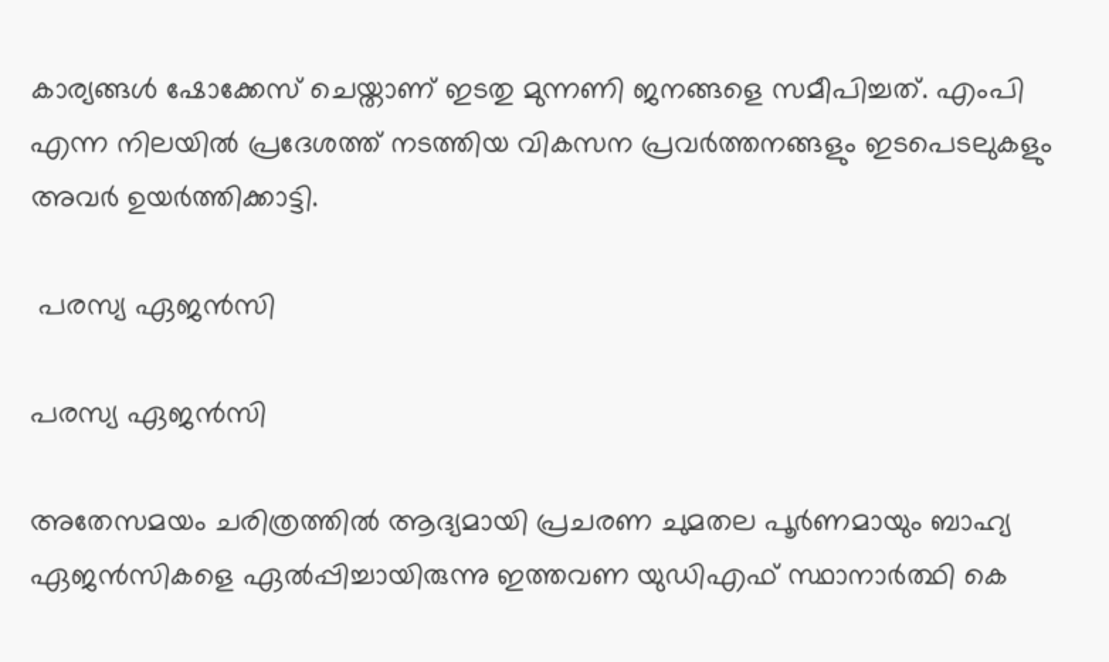കാര്യങ്ങള്‍ ഷോക്കേസ് ചെയ്താണ് ഇടതു മുന്നണി ജനങ്ങളെ സമീപിച്ചത്. എംപി എന്ന നിലയില്‍ പ്രദേശത്ത് നടത്തിയ വികസന പ്രവര്‍ത്തനങ്ങളും ഇടപെടലുകളും അവര്‍ ഉയര്‍ത്തിക്കാട്ടി.

 പരസ്യ ഏജന്‍സി

പരസ്യ ഏജന്‍സി

അതേസമയം ചരിത്രത്തില്‍ ആദ്യമായി പ്രചരണ ചുമതല പൂര്‍ണമായും ബാഹ്യ ഏജന്‍സികളെ ഏല്‍പ്പിച്ചായിരുന്നു ഇത്തവണ യുഡിഎഫ് സ്ഥാനാര്‍ത്ഥി കെ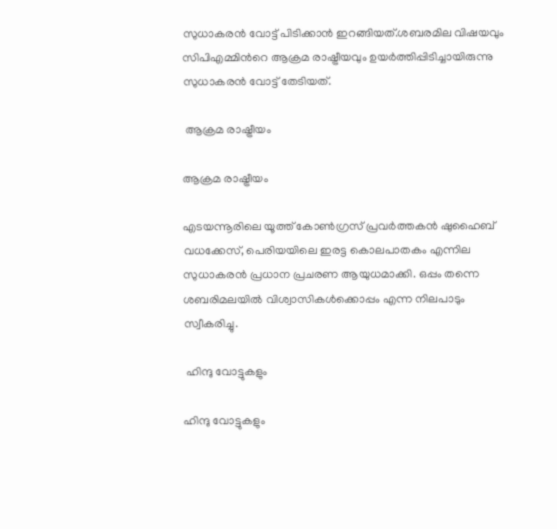സുധാകരന്‍ വോട്ട് പിടിക്കാന്‍ ഇറങ്ങിയത്.ശബരമില വിഷയവും സിപിഎമ്മിന്‍റെ ആക്രമ രാഷ്ട്രീയവും ഉയര്‍ത്തിപ്പിടിച്ചായിരുന്നു സുധാകരന്‍ വോട്ട് തേടിയത്.

 ആക്രമ രാഷ്ട്രീയം

ആക്രമ രാഷ്ട്രീയം

എടയന്നൂരിലെ യൂത്ത് കോണ്‍ഗ്രസ് പ്രവര്‍ത്തകന്‍ ഷുഹൈബ് വധക്കേസ്, പെരിയയിലെ ഇരട്ട കൊലപാതകം എന്നില സുധാകരന്‍ പ്രധാന പ്രചരണ ആയുധമാക്കി. ഒപ്പം തന്നെ ശബരിമലയില്‍ വിശ്വാസികള്‍ക്കൊപ്പം എന്ന നിലപാടും സ്വീകരിച്ചു.

 ഹിന്ദു വോട്ടുകളും

ഹിന്ദു വോട്ടുകളും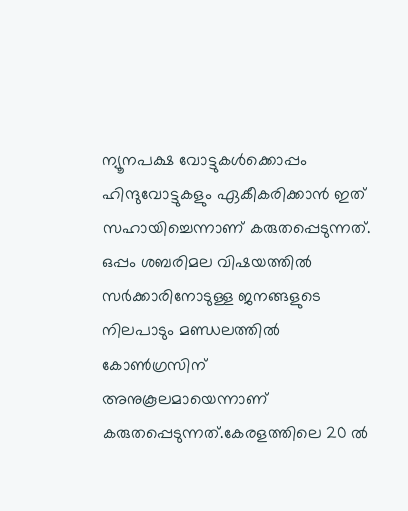ന്യൂനപക്ഷ വോട്ടുകള്‍ക്കൊപ്പം ഹിന്ദുവോട്ടുകളും ഏകീകരിക്കാന്‍ ഇത് സഹായിച്ചെന്നാണ് കരുതപ്പെടുന്നത്. ഒപ്പം ശബരിമല വിഷയത്തില്‍ സര്‍ക്കാരിനോടുള്ള ജനങ്ങളുടെ നിലപാടും മണ്ഡലത്തില്‍ കോണ്‍ഗ്രസിന് അനുകൂലമായെന്നാണ് കരുതപ്പെടുന്നത്.കേരളത്തിലെ 20 ല്‍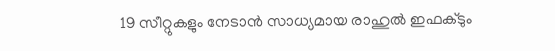19 സീറ്റുകളും നേടാന്‍ സാധ്യമായ രാഹുല്‍ ഇഫക്ടും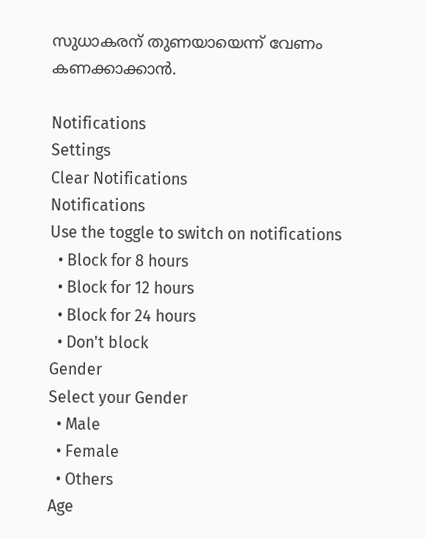സുധാകരന് തുണയായെന്ന് വേണം കണക്കാക്കാന്‍.

Notifications
Settings
Clear Notifications
Notifications
Use the toggle to switch on notifications
  • Block for 8 hours
  • Block for 12 hours
  • Block for 24 hours
  • Don't block
Gender
Select your Gender
  • Male
  • Female
  • Others
Age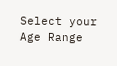Select your Age Range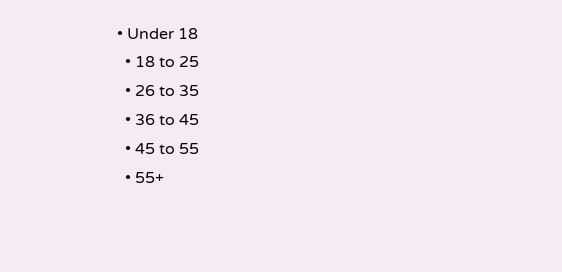• Under 18
  • 18 to 25
  • 26 to 35
  • 36 to 45
  • 45 to 55
  • 55+